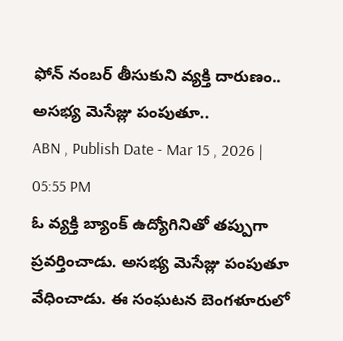ఫోన్ నంబర్ తీసుకుని వ్యక్తి దారుణం.. అసభ్య మెసేజ్లు పంపుతూ..
ABN , Publish Date - Mar 15 , 2026 | 05:55 PM
ఓ వ్యక్తి బ్యాంక్ ఉద్యోగినితో తప్పుగా ప్రవర్తించాడు. అసభ్య మెసేజ్లు పంపుతూ వేధించాడు. ఈ సంఘటన బెంగళూరులో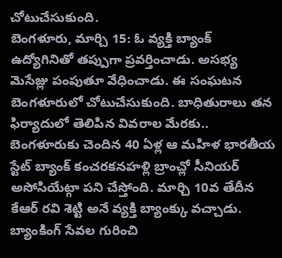చోటుచేసుకుంది.
బెంగళూరు, మార్చి 15: ఓ వ్యక్తి బ్యాంక్ ఉద్యోగినితో తప్పుగా ప్రవర్తించాడు. అసభ్య మెసేజ్లు పంపుతూ వేధించాడు. ఈ సంఘటన బెంగళూరులో చోటుచేసుకుంది. బాధితురాలు తన ఫిర్యాదులో తెలిపిన వివరాల మేరకు.. బెంగళూరుకు చెందిన 40 ఏళ్ల ఆ మహిళ భారతీయ స్టేట్ బ్యాంక్ కంచరకనహళ్లి బ్రాంచ్లో సీనియర్ అసోసియేట్గా పని చేస్తోంది. మార్చి 10వ తేదీన కేఆర్ రవి శెట్టి అనే వ్యక్తి బ్యాంక్కు వచ్చాడు. బ్యాంకింగ్ సేవల గురించి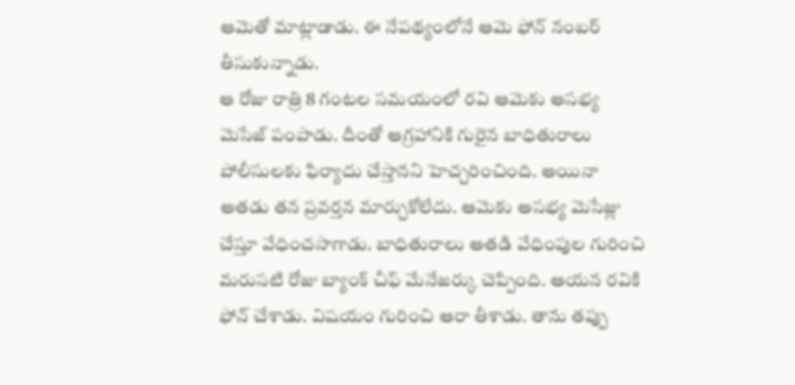ఆమెతో మాట్లాడాడు. ఈ నేపథ్యంలోనే ఆమె ఫోన్ నంబర్ తీసుకున్నాడు.
ఆ రోజు రాత్రి 8 గంటల సమయంలో రవి ఆమెకు అసభ్య మెసేజ్ పంపాడు. దీంతో ఆగ్రహానికి గురైన బాధితురాలు పోలీసులకు ఫిర్యాదు చేస్తానని హెచ్చరించింది. అయినా అతడు తన ప్రవర్తన మార్చుకోలేదు. ఆమెకు అసభ్య మెసేజ్లు చేస్తూ వేధించసాగాడు. బాధితురాలు అతడి వేధింపుల గురించి మరుసటి రోజు బ్యాంక్ చీఫ్ మేనేజర్కు చెప్పింది. ఆయన రవికి ఫోన్ చేశాడు. విషయం గురించి ఆరా తీశాడు. తాను తప్పు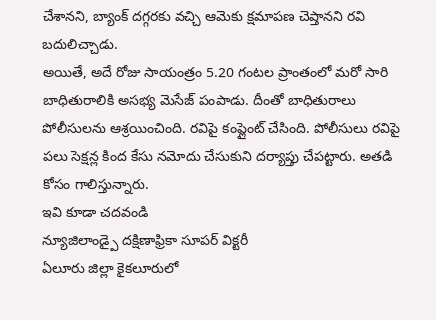చేశానని, బ్యాంక్ దగ్గరకు వచ్చి ఆమెకు క్షమాపణ చెప్తానని రవి బదులిచ్చాడు.
అయితే, అదే రోజు సాయంత్రం 5.20 గంటల ప్రాంతంలో మరో సారి బాధితురాలికి అసభ్య మెసేజ్ పంపాడు. దీంతో బాధితురాలు పోలీసులను ఆశ్రయించింది. రవిపై కంప్లైంట్ చేసింది. పోలీసులు రవిపై పలు సెక్షన్ల కింద కేసు నమోదు చేసుకుని దర్యాప్తు చేపట్టారు. అతడి కోసం గాలిస్తున్నారు.
ఇవి కూడా చదవండి
న్యూజిలాండ్పై దక్షిణాఫ్రికా సూపర్ విక్టరీ
ఏలూరు జిల్లా కైకలూరులో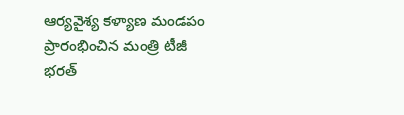ఆర్యవైశ్య కళ్యాణ మండపం ప్రారంభించిన మంత్రి టీజీ భరత్